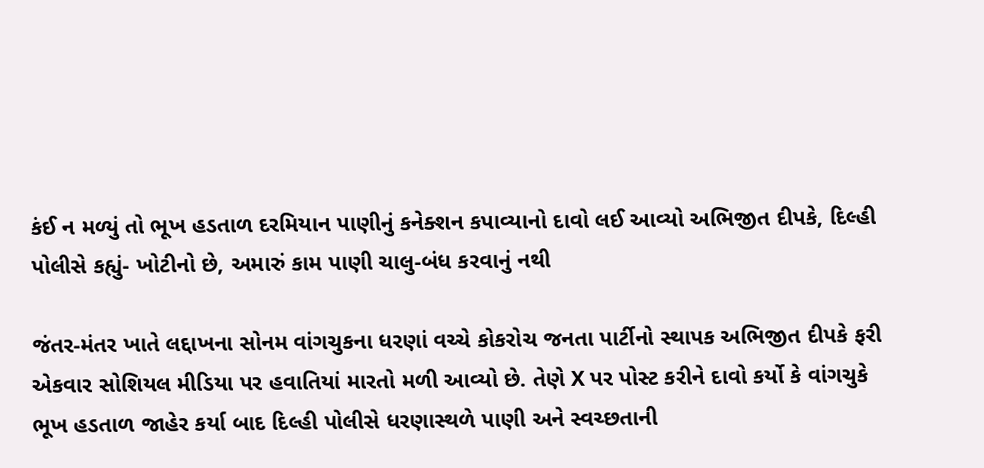કંઈ ન મળ્યું તો ભૂખ હડતાળ દરમિયાન પાણીનું કનેક્શન કપાવ્યાનો દાવો લઈ આવ્યો અભિજીત દીપકે, દિલ્હી પોલીસે કહ્યું- ખોટીનો છે, અમારું કામ પાણી ચાલુ-બંધ કરવાનું નથી

જંતર-મંતર ખાતે લદ્દાખના સોનમ વાંગચુકના ધરણાં વચ્ચે કોકરોચ જનતા પાર્ટીનો સ્થાપક અભિજીત દીપકે ફરી એકવાર સોશિયલ મીડિયા પર હવાતિયાં મારતો મળી આવ્યો છે. તેણે X પર પોસ્ટ કરીને દાવો કર્યો કે વાંગચુકે ભૂખ હડતાળ જાહેર કર્યા બાદ દિલ્હી પોલીસે ધરણાસ્થળે પાણી અને સ્વચ્છતાની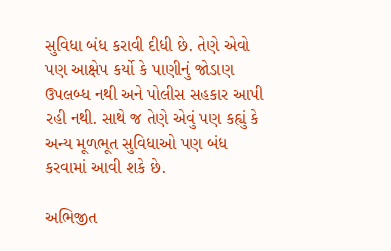સુવિધા બંધ કરાવી દીધી છે. તેણે એવો પણ આક્ષેપ કર્યો કે પાણીનું જોડાણ ઉપલબ્ધ નથી અને પોલીસ સહકાર આપી રહી નથી. સાથે જ તેણે એવું પણ કહ્યું કે અન્ય મૂળભૂત સુવિધાઓ પણ બંધ કરવામાં આવી શકે છે.

અભિજીત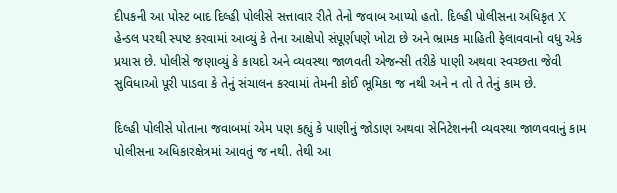દીપકની આ પોસ્ટ બાદ દિલ્હી પોલીસે સત્તાવાર રીતે તેનો જવાબ આપ્યો હતો. દિલ્હી પોલીસના અધિકૃત X હેન્ડલ પરથી સ્પષ્ટ કરવામાં આવ્યું કે તેના આક્ષેપો સંપૂર્ણપણે ખોટા છે અને ભ્રામક માહિતી ફેલાવવાનો વધુ એક પ્રયાસ છે. પોલીસે જણાવ્યું કે કાયદો અને વ્યવસ્થા જાળવતી એજન્સી તરીકે પાણી અથવા સ્વચ્છતા જેવી સુવિધાઓ પૂરી પાડવા કે તેનું સંચાલન કરવામાં તેમની કોઈ ભૂમિકા જ નથી અને ન તો તે તેનું કામ છે.

દિલ્હી પોલીસે પોતાના જવાબમાં એમ પણ કહ્યું કે પાણીનું જોડાણ અથવા સેનિટેશનની વ્યવસ્થા જાળવવાનું કામ પોલીસના અધિકારક્ષેત્રમાં આવતું જ નથી. તેથી આ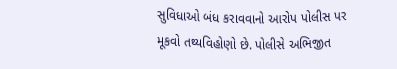સુવિધાઓ બંધ કરાવવાનો આરોપ પોલીસ પર મૂકવો તથ્યવિહોણો છે. પોલીસે અભિજીત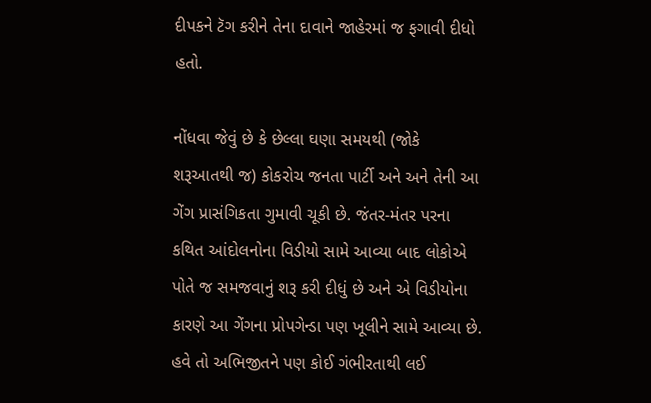દીપકને ટૅગ કરીને તેના દાવાને જાહેરમાં જ ફગાવી દીધો હતો.

નોંધવા જેવું છે કે છેલ્લા ઘણા સમયથી (જોકે શરૂઆતથી જ) કોકરોચ જનતા પાર્ટી અને અને તેની આ ગેંગ પ્રાસંગિકતા ગુમાવી ચૂકી છે. જંતર-મંતર પરના કથિત આંદોલનોના વિડીયો સામે આવ્યા બાદ લોકોએ પોતે જ સમજવાનું શરૂ કરી દીધું છે અને એ વિડીયોના કારણે આ ગેંગના પ્રોપગેન્ડા પણ ખૂલીને સામે આવ્યા છે. હવે તો અભિજીતને પણ કોઈ ગંભીરતાથી લઈ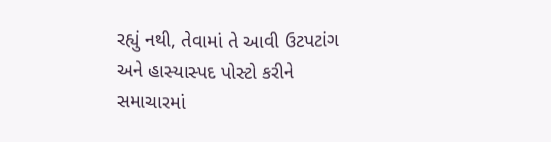રહ્યું નથી, તેવામાં તે આવી ઉટપટાંગ અને હાસ્યાસ્પદ પોસ્ટો કરીને સમાચારમાં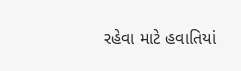રહેવા માટે હવાતિયાં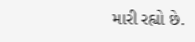મારી રહ્યો છે.